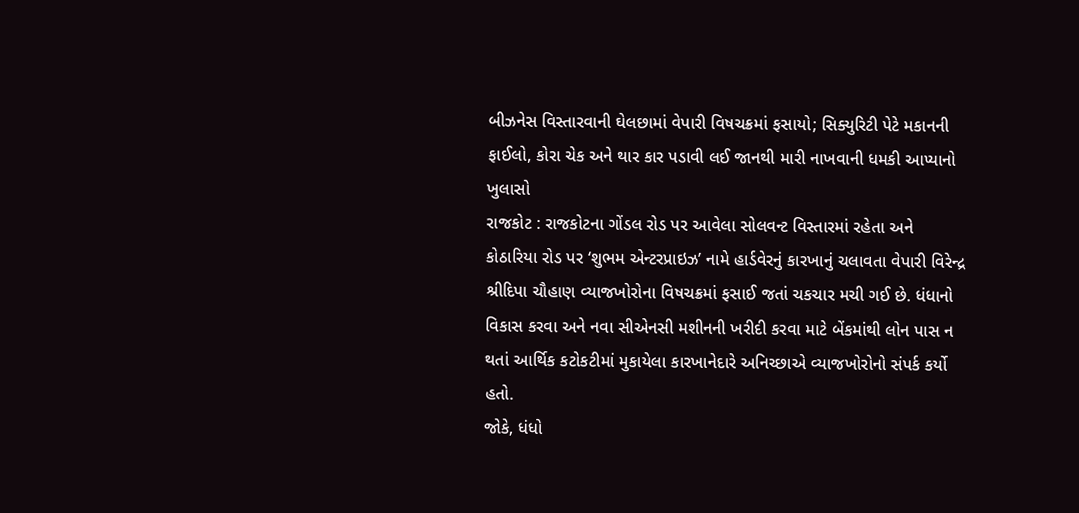બીઝનેસ વિસ્તારવાની ઘેલછામાં વેપારી વિષચક્રમાં ફસાયો; સિક્યુરિટી પેટે મકાનની ફાઈલો, કોરા ચેક અને થાર કાર પડાવી લઈ જાનથી મારી નાખવાની ધમકી આપ્યાનો ખુલાસો
રાજકોટ : રાજકોટના ગોંડલ રોડ પર આવેલા સોલવન્ટ વિસ્તારમાં રહેતા અને કોઠારિયા રોડ પર ‘શુભમ એન્ટરપ્રાઇઝ’ નામે હાર્ડવેરનું કારખાનું ચલાવતા વેપારી વિરેન્દ્ર શ્રીદિપા ચૌહાણ વ્યાજખોરોના વિષચક્રમાં ફસાઈ જતાં ચકચાર મચી ગઈ છે. ધંધાનો વિકાસ કરવા અને નવા સીએનસી મશીનની ખરીદી કરવા માટે બેંકમાંથી લોન પાસ ન થતાં આર્થિક કટોકટીમાં મુકાયેલા કારખાનેદારે અનિચ્છાએ વ્યાજખોરોનો સંપર્ક કર્યો હતો.
જોકે, ધંધો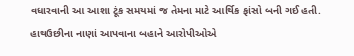વધારવાની આ આશા ટૂંક સમયમાં જ તેમના માટે આર્થિક ફાંસો બની ગઈ હતી. હાથઉછીના નાણાં આપવાના બહાને આરોપીઓએ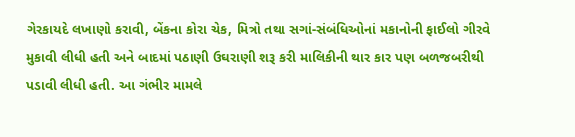ગેરકાયદે લખાણો કરાવી, બેંકના કોરા ચેક, મિત્રો તથા સગાં-સંબંધિઓનાં મકાનોની ફાઈલો ગીરવે મુકાવી લીધી હતી અને બાદમાં પઠાણી ઉઘરાણી શરૂ કરી માલિકીની થાર કાર પણ બળજબરીથી પડાવી લીધી હતી. આ ગંભીર મામલે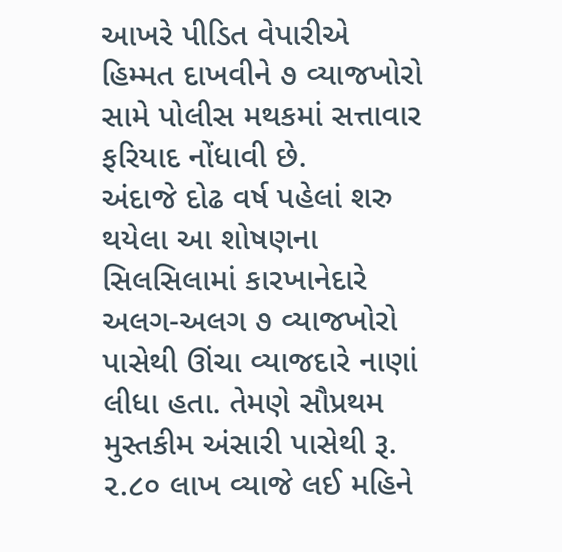આખરે પીડિત વેપારીએ હિમ્મત દાખવીને ૭ વ્યાજખોરો સામે પોલીસ મથકમાં સત્તાવાર ફરિયાદ નોંધાવી છે.
અંદાજે દોઢ વર્ષ પહેલાં શરુ થયેલા આ શોષણના સિલસિલામાં કારખાનેદારે અલગ-અલગ ૭ વ્યાજખોરો પાસેથી ઊંચા વ્યાજદારે નાણાં લીધા હતા. તેમણે સૌપ્રથમ મુસ્તકીમ અંસારી પાસેથી રૂ. ૨.૮૦ લાખ વ્યાજે લઈ મહિને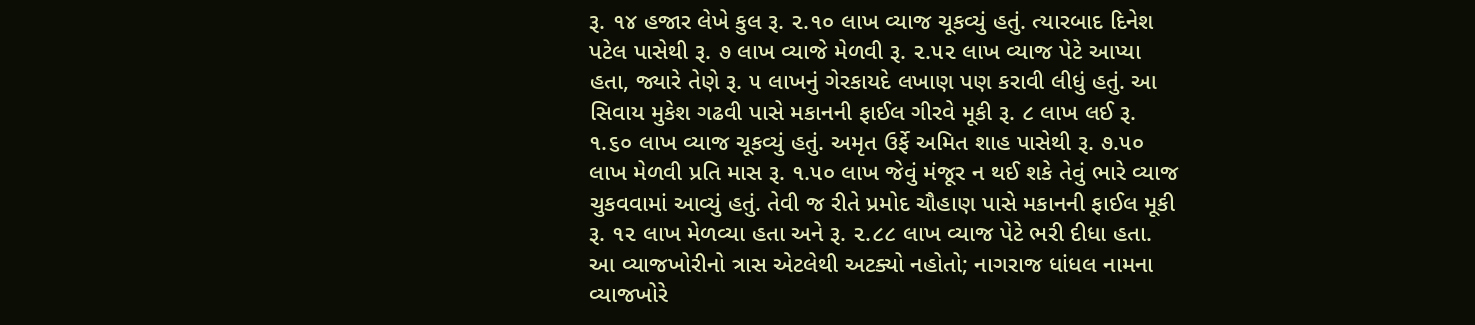રૂ. ૧૪ હજાર લેખે કુલ રૂ. ૨.૧૦ લાખ વ્યાજ ચૂકવ્યું હતું. ત્યારબાદ દિનેશ પટેલ પાસેથી રૂ. ૭ લાખ વ્યાજે મેળવી રૂ. ૨.૫૨ લાખ વ્યાજ પેટે આપ્યા હતા, જ્યારે તેણે રૂ. ૫ લાખનું ગેરકાયદે લખાણ પણ કરાવી લીધું હતું. આ સિવાય મુકેશ ગઢવી પાસે મકાનની ફાઈલ ગીરવે મૂકી રૂ. ૮ લાખ લઈ રૂ. ૧.૬૦ લાખ વ્યાજ ચૂકવ્યું હતું. અમૃત ઉર્ફે અમિત શાહ પાસેથી રૂ. ૭.૫૦ લાખ મેળવી પ્રતિ માસ રૂ. ૧.૫૦ લાખ જેવું મંજૂર ન થઈ શકે તેવું ભારે વ્યાજ ચુકવવામાં આવ્યું હતું. તેવી જ રીતે પ્રમોદ ચૌહાણ પાસે મકાનની ફાઈલ મૂકી રૂ. ૧૨ લાખ મેળવ્યા હતા અને રૂ. ૨.૮૮ લાખ વ્યાજ પેટે ભરી દીધા હતા.
આ વ્યાજખોરીનો ત્રાસ એટલેથી અટક્યો નહોતો; નાગરાજ ધાંધલ નામના વ્યાજખોરે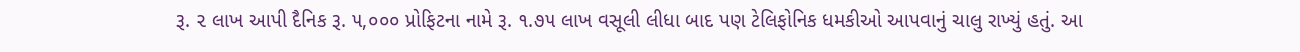રૂ. ૨ લાખ આપી દૈનિક રૂ. ૫,૦૦૦ પ્રોફિટના નામે રૂ. ૧.૭૫ લાખ વસૂલી લીધા બાદ પણ ટેલિફોનિક ધમકીઓ આપવાનું ચાલુ રાખ્યું હતું. આ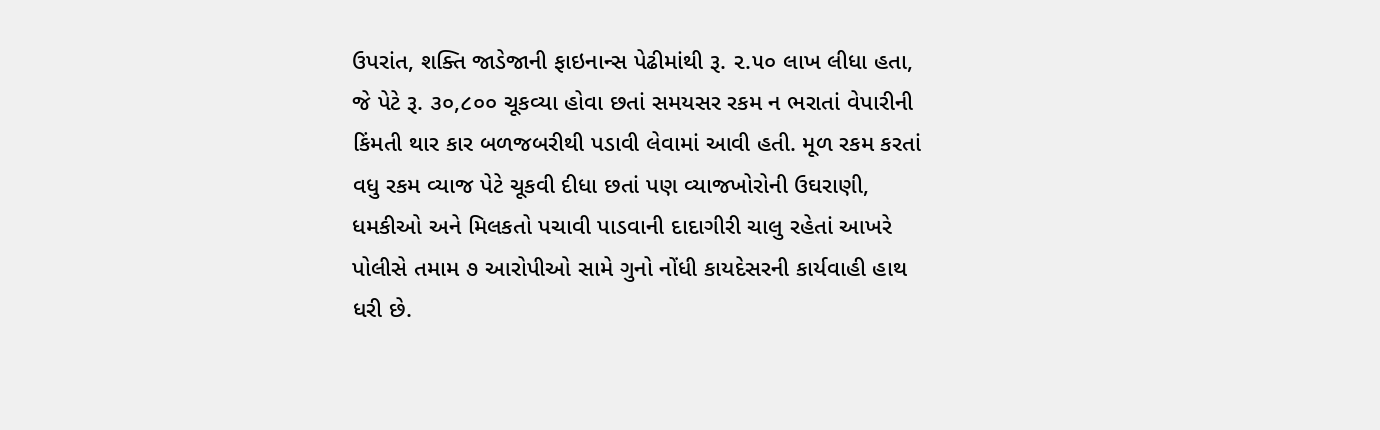ઉપરાંત, શક્તિ જાડેજાની ફાઇનાન્સ પેઢીમાંથી રૂ. ૨.૫૦ લાખ લીધા હતા, જે પેટે રૂ. ૩૦,૮૦૦ ચૂકવ્યા હોવા છતાં સમયસર રકમ ન ભરાતાં વેપારીની કિંમતી થાર કાર બળજબરીથી પડાવી લેવામાં આવી હતી. મૂળ રકમ કરતાં વધુ રકમ વ્યાજ પેટે ચૂકવી દીધા છતાં પણ વ્યાજખોરોની ઉઘરાણી, ધમકીઓ અને મિલકતો પચાવી પાડવાની દાદાગીરી ચાલુ રહેતાં આખરે પોલીસે તમામ ૭ આરોપીઓ સામે ગુનો નોંધી કાયદેસરની કાર્યવાહી હાથ ધરી છે.